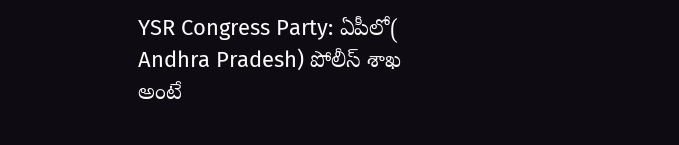YSR Congress Party: ఏపీలో( Andhra Pradesh) పోలీస్ శాఖ అంటే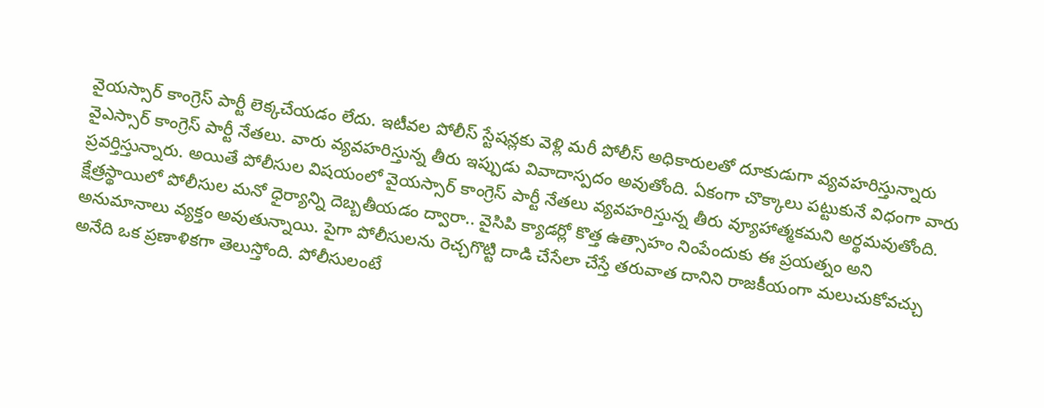వైయస్సార్ కాంగ్రెస్ పార్టీ లెక్కచేయడం లేదు. ఇటీవల పోలీస్ స్టేషన్లకు వెళ్లి మరీ పోలీస్ అధికారులతో దూకుడుగా వ్యవహరిస్తున్నారు వైఎస్సార్ కాంగ్రెస్ పార్టీ నేతలు. వారు వ్యవహరిస్తున్న తీరు ఇప్పుడు వివాదాస్పదం అవుతోంది. ఏకంగా చొక్కాలు పట్టుకునే విధంగా వారు ప్రవర్తిస్తున్నారు. అయితే పోలీసుల విషయంలో వైయస్సార్ కాంగ్రెస్ పార్టీ నేతలు వ్యవహరిస్తున్న తీరు వ్యూహాత్మకమని అర్థమవుతోంది. క్షేత్రస్థాయిలో పోలీసుల మనో ధైర్యాన్ని దెబ్బతీయడం ద్వారా.. వైసిపి క్యాడర్లో కొత్త ఉత్సాహం నింపేందుకు ఈ ప్రయత్నం అని అనుమానాలు వ్యక్తం అవుతున్నాయి. పైగా పోలీసులను రెచ్చగొట్టి దాడి చేసేలా చేస్తే తరువాత దానిని రాజకీయంగా మలుచుకోవచ్చు అనేది ఒక ప్రణాళికగా తెలుస్తోంది. పోలీసులంటే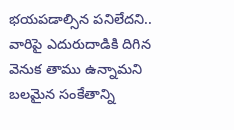భయపడాల్సిన పనిలేదని.. వారిపై ఎదురుదాడికి దిగిన వెనుక తాము ఉన్నామని బలమైన సంకేతాన్ని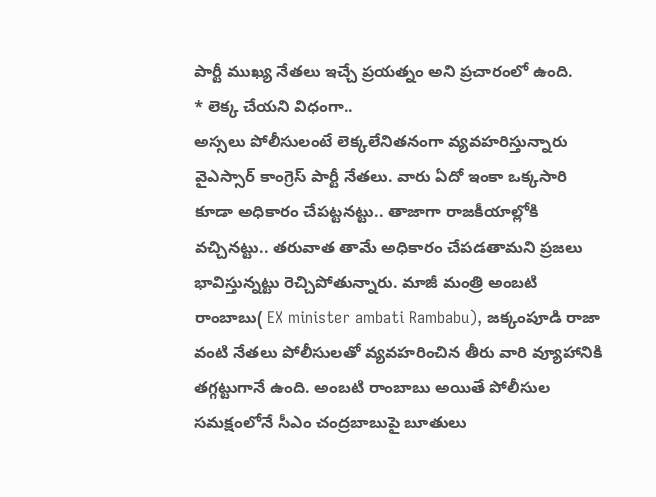పార్టీ ముఖ్య నేతలు ఇచ్చే ప్రయత్నం అని ప్రచారంలో ఉంది.
* లెక్క చేయని విధంగా..
అస్సలు పోలీసులంటే లెక్కలేనితనంగా వ్యవహరిస్తున్నారు వైఎస్సార్ కాంగ్రెస్ పార్టీ నేతలు. వారు ఏదో ఇంకా ఒక్కసారి కూడా అధికారం చేపట్టనట్టు.. తాజాగా రాజకీయాల్లోకి వచ్చినట్టు.. తరువాత తామే అధికారం చేపడతామని ప్రజలు భావిస్తున్నట్టు రెచ్చిపోతున్నారు. మాజీ మంత్రి అంబటి రాంబాబు( EX minister ambati Rambabu), జక్కంపూడి రాజా వంటి నేతలు పోలీసులతో వ్యవహరించిన తీరు వారి వ్యూహానికి తగ్గట్టుగానే ఉంది. అంబటి రాంబాబు అయితే పోలీసుల సమక్షంలోనే సీఎం చంద్రబాబుపై బూతులు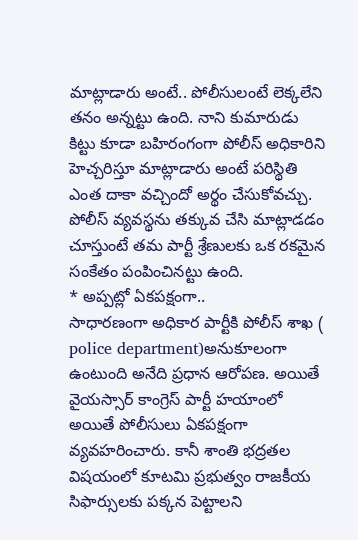మాట్లాడారు అంటే.. పోలీసులంటే లెక్కలేని తనం అన్నట్టు ఉంది. నాని కుమారుడు కిట్టు కూడా బహిరంగంగా పోలీస్ అధికారిని హెచ్చరిస్తూ మాట్లాడారు అంటే పరిస్థితి ఎంత దాకా వచ్చిందో అర్థం చేసుకోవచ్చు. పోలీస్ వ్యవస్థను తక్కువ చేసి మాట్లాడడం చూస్తుంటే తమ పార్టీ శ్రేణులకు ఒక రకమైన సంకేతం పంపించినట్టు ఉంది.
* అప్పట్లో ఏకపక్షంగా..
సాధారణంగా అధికార పార్టీకి పోలీస్ శాఖ ( police department)అనుకూలంగా ఉంటుంది అనేది ప్రధాన ఆరోపణ. అయితే వైయస్సార్ కాంగ్రెస్ పార్టీ హయాంలో అయితే పోలీసులు ఏకపక్షంగా వ్యవహరించారు. కానీ శాంతి భద్రతల విషయంలో కూటమి ప్రభుత్వం రాజకీయ సిఫార్సులకు పక్కన పెట్టాలని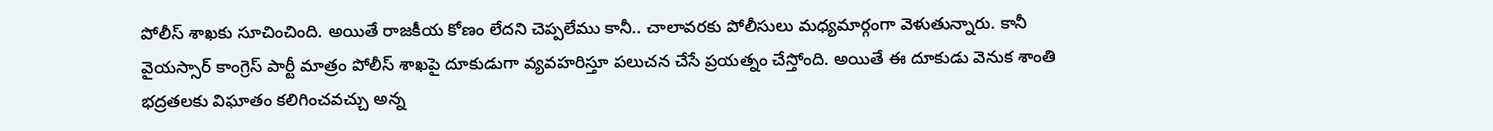పోలీస్ శాఖకు సూచించింది. అయితే రాజకీయ కోణం లేదని చెప్పలేము కానీ.. చాలావరకు పోలీసులు మధ్యమార్గంగా వెళుతున్నారు. కానీ వైయస్సార్ కాంగ్రెస్ పార్టీ మాత్రం పోలీస్ శాఖపై దూకుడుగా వ్యవహరిస్తూ పలుచన చేసే ప్రయత్నం చేస్తోంది. అయితే ఈ దూకుడు వెనుక శాంతి భద్రతలకు విఘాతం కలిగించవచ్చు అన్న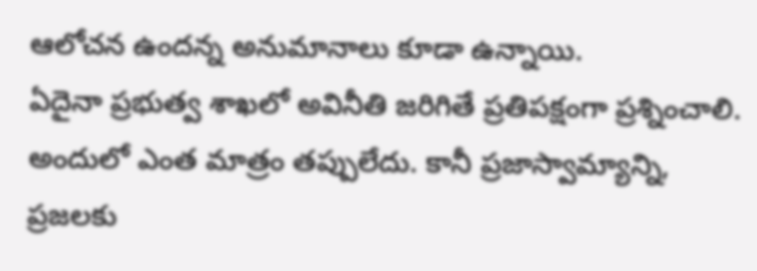ఆలోచన ఉందన్న అనుమానాలు కూడా ఉన్నాయి.
ఏదైనా ప్రభుత్వ శాఖలో అవినీతి జరిగితే ప్రతిపక్షంగా ప్రశ్నించాలి. అందులో ఎంత మాత్రం తప్పులేదు. కానీ ప్రజాస్వామ్యాన్ని, ప్రజలకు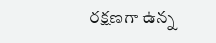రక్షణగా ఉన్న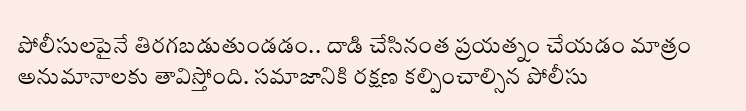పోలీసులపైనే తిరగబడుతుండడం.. దాడి చేసినంత ప్రయత్నం చేయడం మాత్రం అనుమానాలకు తావిస్తోంది. సమాజానికి రక్షణ కల్పించాల్సిన పోలీసు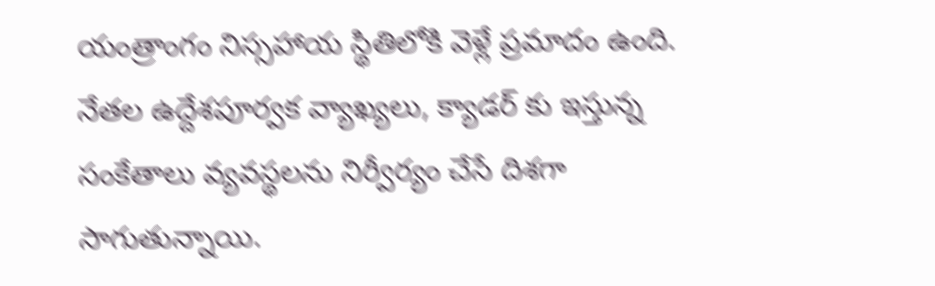యంత్రాంగం నిస్సహాయ స్థితిలోకి వెళ్లే ప్రమాదం ఉంది. నేతల ఉద్దేశపూర్వక వ్యాఖ్యలు, క్యాడర్ కు ఇస్తున్న సంకేతాలు వ్యవస్థలను నిర్వీర్యం చేసే దిశగా సాగుతున్నాయి.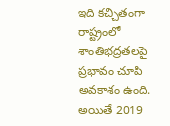ఇది కచ్చితంగా రాష్ట్రంలో శాంతిభద్రతలపై ప్రభావం చూపి అవకాశం ఉంది. అయితే 2019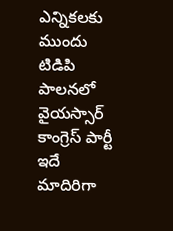ఎన్నికలకు ముందు టిడిపి పాలనలో వైయస్సార్ కాంగ్రెస్ పార్టీ ఇదే మాదిరిగా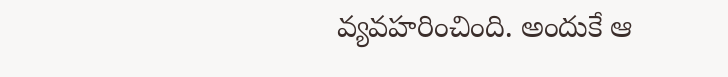వ్యవహరించింది. అందుకే ఆ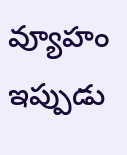వ్యూహం ఇప్పుడు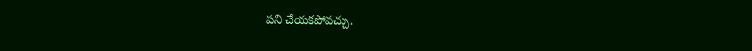పని చేయకపోవచ్చు.